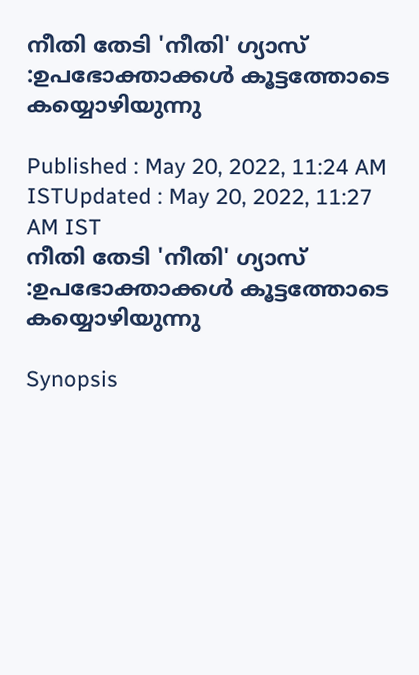നീതി തേടി 'നീതി' ഗ്യാസ് :ഉപഭോക്താക്കള്‍ കൂട്ടത്തോടെ കയ്യൊഴിയുന്നു

Published : May 20, 2022, 11:24 AM ISTUpdated : May 20, 2022, 11:27 AM IST
നീതി തേടി 'നീതി' ഗ്യാസ് :ഉപഭോക്താക്കള്‍ കൂട്ടത്തോടെ കയ്യൊഴിയുന്നു

Synopsis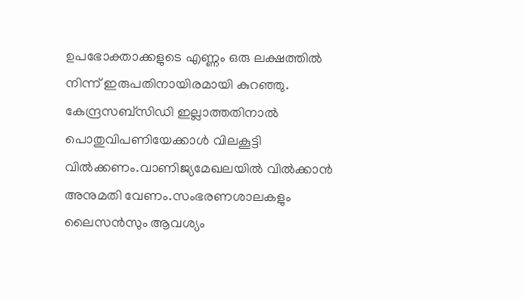ഉപഭോക്താക്കളുടെ എണ്ണം ഒരു ലക്ഷത്തില്‍ നിന്ന് ഇരുപതിനായിരമായി കുറഞ്ഞു. കേന്ദ്രസബ്സിഡി ഇല്ലാത്തതിനാൽ പൊതുവിപണിയേക്കാൾ വിലകൂട്ടി വിൽക്കണം.വാണിജ്യമേഖലയിൽ വിൽക്കാൻ അനുമതി വേണം.സംഭരണശാലകളും ലൈസൻസും ആവശ്യം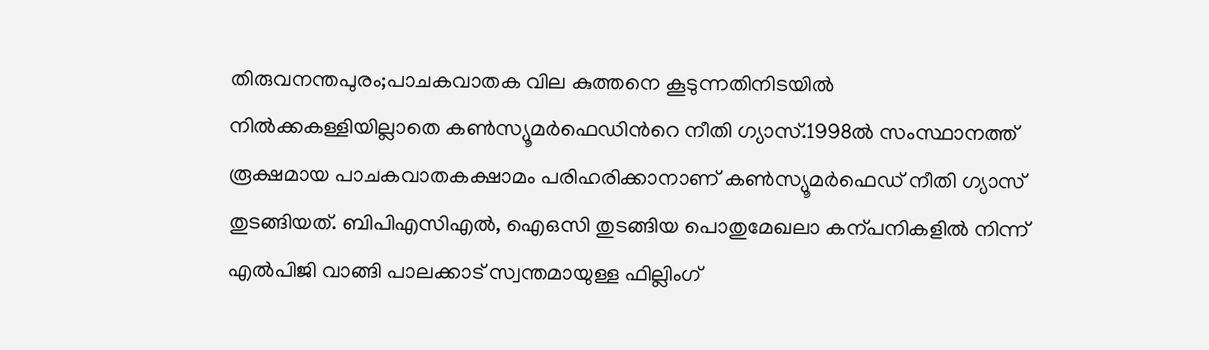തിരുവനന്തപുരം;പാചകവാതക വില കുത്തനെ കൂടുന്നതിനിടയിൽ നിൽക്കകള്ളിയില്ലാതെ കൺസ്യൂമർഫെ‍ഡിന്‍റെ നീതി ഗ്യാസ്.1998ൽ സംസ്ഥാനത്ത് രൂക്ഷമായ പാചകവാതകക്ഷാമം പരിഹരിക്കാനാണ് കൺസ്യൂമർഫെഡ് നീതി ഗ്യാസ് തുടങ്ങിയത്. ബിപിഎസിഎൽ, ഐഒസി തുടങ്ങിയ പൊതുമേഖലാ കന്പനികളിൽ നിന്ന് എൽപിജി വാങ്ങി പാലക്കാട് സ്വന്തമായുള്ള ഫില്ലിംഗ്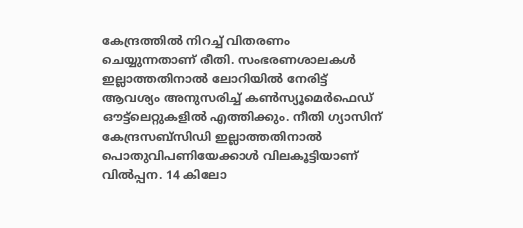കേന്ദ്രത്തിൽ നിറച്ച് വിതരണം ചെയ്യുന്നതാണ് രീതി. സംഭരണശാലകൾ ഇല്ലാത്തതിനാൽ ലോറിയിൽ നേരിട്ട് ആവശ്യം അനുസരിച്ച് കൺസ്യൂമെർഫെഡ് ഔട്ട്‍ലെറ്റുകളിൽ എത്തിക്കും. നീതി ഗ്യാസിന് കേന്ദ്രസബ്സിഡി ഇല്ലാത്തതിനാൽ പൊതുവിപണിയേക്കാൾ വിലകൂട്ടിയാണ് വിൽപ്പന. 14 കിലോ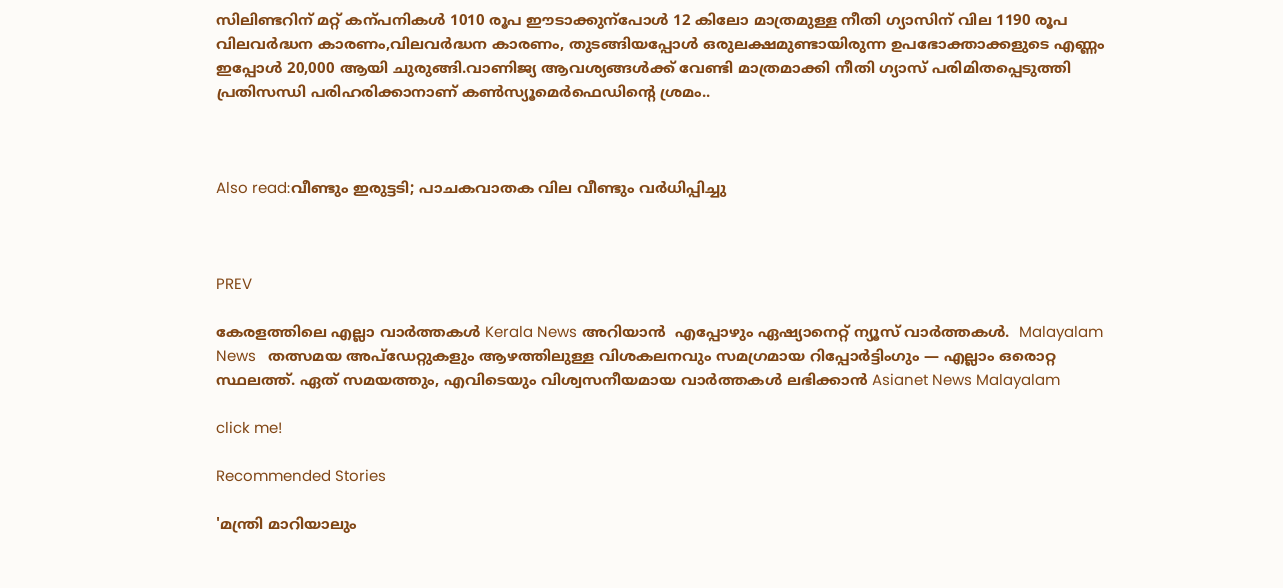സിലിണ്ടറിന് മറ്റ് കന്പനികൾ 1010 രൂപ ഈടാക്കുന്പോൾ 12 കിലോ മാത്രമുള്ള നീതി ഗ്യാസിന് വില 1190 രൂപ വിലവർദ്ധന കാരണം,വിലവർദ്ധന കാരണം, തുടങ്ങിയപ്പോൾ ഒരുലക്ഷമുണ്ടായിരുന്ന ഉപഭോക്താക്കളുടെ എണ്ണം ഇപ്പോൾ 20,000 ആയി ചുരുങ്ങി.വാണിജ്യ ആവശ്യങ്ങൾക്ക് വേണ്ടി മാത്രമാക്കി നീതി ഗ്യാസ് പരിമിതപ്പെടുത്തി പ്രതിസന്ധി പരിഹരിക്കാനാണ് കൺസ്യൂമെർഫെഡിന്‍റെ ശ്രമം..



Also read:വീണ്ടും ഇരുട്ടടി; പാചകവാതക വില വീണ്ടും വർധിപ്പിച്ചു



PREV

കേരളത്തിലെ എല്ലാ വാർത്തകൾ Kerala News അറിയാൻ  എപ്പോഴും ഏഷ്യാനെറ്റ് ന്യൂസ് വാർത്തകൾ.  Malayalam News   തത്സമയ അപ്‌ഡേറ്റുകളും ആഴത്തിലുള്ള വിശകലനവും സമഗ്രമായ റിപ്പോർട്ടിംഗും — എല്ലാം ഒരൊറ്റ സ്ഥലത്ത്. ഏത് സമയത്തും, എവിടെയും വിശ്വസനീയമായ വാർത്തകൾ ലഭിക്കാൻ Asianet News Malayalam

click me!

Recommended Stories

'മന്ത്രി മാറിയാലും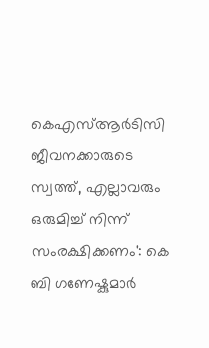കെഎസ്ആർടിസി ജീവനക്കാരുടെ സ്വത്ത്, എല്ലാവരും ഒരുമിച്ച് നിന്ന് സംരക്ഷിക്കണം': കെ ബി ഗണേഷ്കുമാർ‌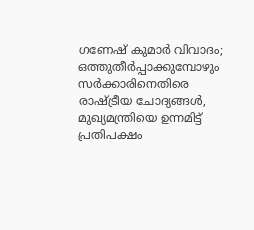ഗണേഷ് കുമാർ വിവാദം; ഒത്തുതീര്‍പ്പാക്കുമ്പോഴും സര്‍ക്കാരിനെതിരെ രാഷ്ട്രീയ ചോദ്യങ്ങള്‍, മുഖ്യമന്ത്രിയെ ഉന്നമിട്ട് പ്രതിപക്ഷം